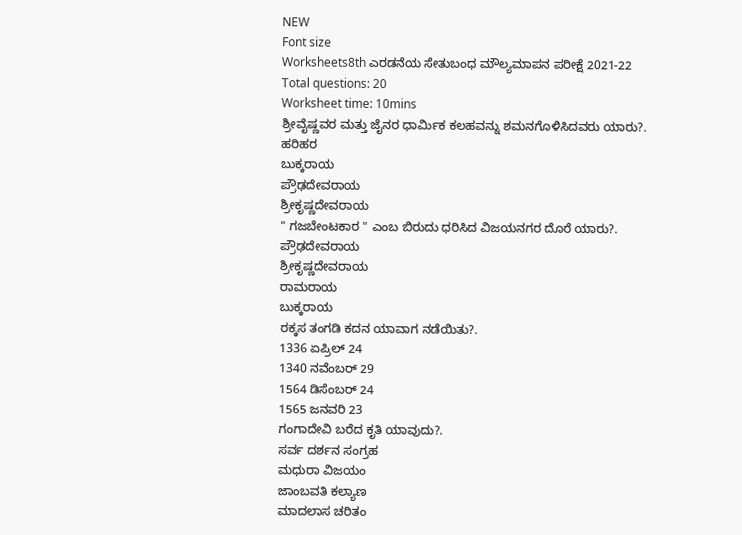NEW
Font size
Worksheets8th ಎರಡನೆಯ ಸೇತುಬಂಧ ಮೌಲ್ಯಮಾಪನ ಪರೀಕ್ಷೆ 2021-22
Total questions: 20
Worksheet time: 10mins
ಶ್ರೀವೈಷ್ಣವರ ಮತ್ತು ಜೈನರ ಧಾರ್ಮಿಕ ಕಲಹವನ್ನು ಶಮನಗೊಳಿಸಿದವರು ಯಾರು?.
ಹರಿಹರ
ಬುಕ್ಕರಾಯ
ಪ್ರೌಢದೇವರಾಯ
ಶ್ರೀಕೃಷ್ಣದೇವರಾಯ
" ಗಜಬೇಂಟಕಾರ " ಎಂಬ ಬಿರುದು ಧರಿಸಿದ ವಿಜಯನಗರ ದೊರೆ ಯಾರು?.
ಪ್ರೌಢದೇವರಾಯ
ಶ್ರೀಕೃಷ್ಣದೇವರಾಯ
ರಾಮರಾಯ
ಬುಕ್ಕರಾಯ
ರಕ್ಕಸ ತಂಗಡಿ ಕದನ ಯಾವಾಗ ನಡೆಯಿತು?.
1336 ಏಪ್ರಿಲ್ 24
1340 ನವೆಂಬರ್ 29
1564 ಡಿಸೆಂಬರ್ 24
1565 ಜನವರಿ 23
ಗಂಗಾದೇವಿ ಬರೆದ ಕೃತಿ ಯಾವುದು?.
ಸರ್ವ ದರ್ಶನ ಸಂಗ್ರಹ
ಮಧುರಾ ವಿಜಯಂ
ಜಾಂಬವತಿ ಕಲ್ಯಾಣ
ಮಾದಲಾಸ ಚರಿತಂ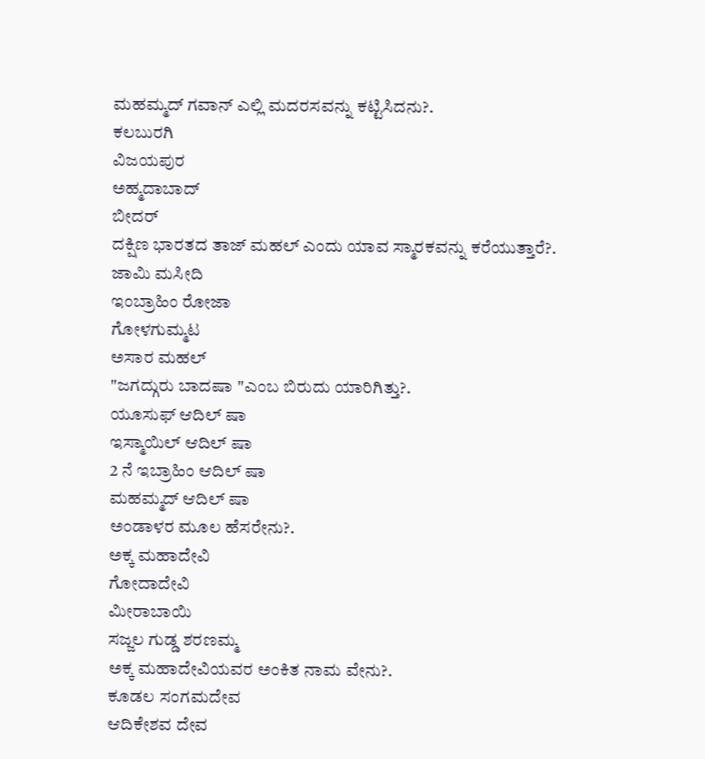ಮಹಮ್ಮದ್ ಗವಾನ್ ಎಲ್ಲಿ ಮದರಸವನ್ನು ಕಟ್ಟಿಸಿದನು?.
ಕಲಬುರಗಿ
ವಿಜಯಪುರ
ಅಹ್ಮದಾಬಾದ್
ಬೀದರ್
ದಕ್ಷಿಣ ಭಾರತದ ತಾಜ್ ಮಹಲ್ ಎಂದು ಯಾವ ಸ್ಮಾರಕವನ್ನು ಕರೆಯುತ್ತಾರೆ?.
ಜಾಮಿ ಮಸೀದಿ
ಇಂಬ್ರಾಹಿಂ ರೋಜಾ
ಗೋಳಗುಮ್ಮಟ
ಅಸಾರ ಮಹಲ್
"ಜಗದ್ಗುರು ಬಾದಷಾ "ಎಂಬ ಬಿರುದು ಯಾರಿಗಿತ್ತು?.
ಯೂಸುಫ್ ಆದಿಲ್ ಷಾ
ಇಸ್ಮಾಯಿಲ್ ಆದಿಲ್ ಷಾ
2 ನೆ ಇಬ್ರಾಹಿಂ ಆದಿಲ್ ಷಾ
ಮಹಮ್ಮದ್ ಆದಿಲ್ ಷಾ
ಅಂಡಾಳರ ಮೂಲ ಹೆಸರೇನು?.
ಅಕ್ಕ ಮಹಾದೇವಿ
ಗೋದಾದೇವಿ
ಮೀರಾಬಾಯಿ
ಸಜ್ಜಲ ಗುಡ್ಡ ಶರಣಮ್ಮ
ಅಕ್ಕ ಮಹಾದೇವಿಯವರ ಅಂಕಿತ ನಾಮ ವೇನು?.
ಕೂಡಲ ಸಂಗಮದೇವ
ಆದಿಕೇಶವ ದೇವ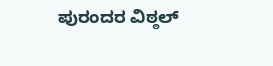ಪುರಂದರ ವಿಠ್ಠಲ್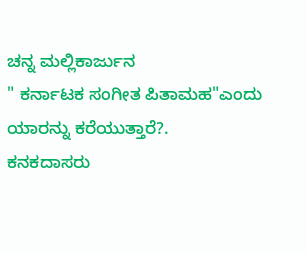ಚನ್ನ ಮಲ್ಲಿಕಾರ್ಜುನ
" ಕರ್ನಾಟಕ ಸಂಗೀತ ಪಿತಾಮಹ"ಎಂದು ಯಾರನ್ನು ಕರೆಯುತ್ತಾರೆ?.
ಕನಕದಾಸರು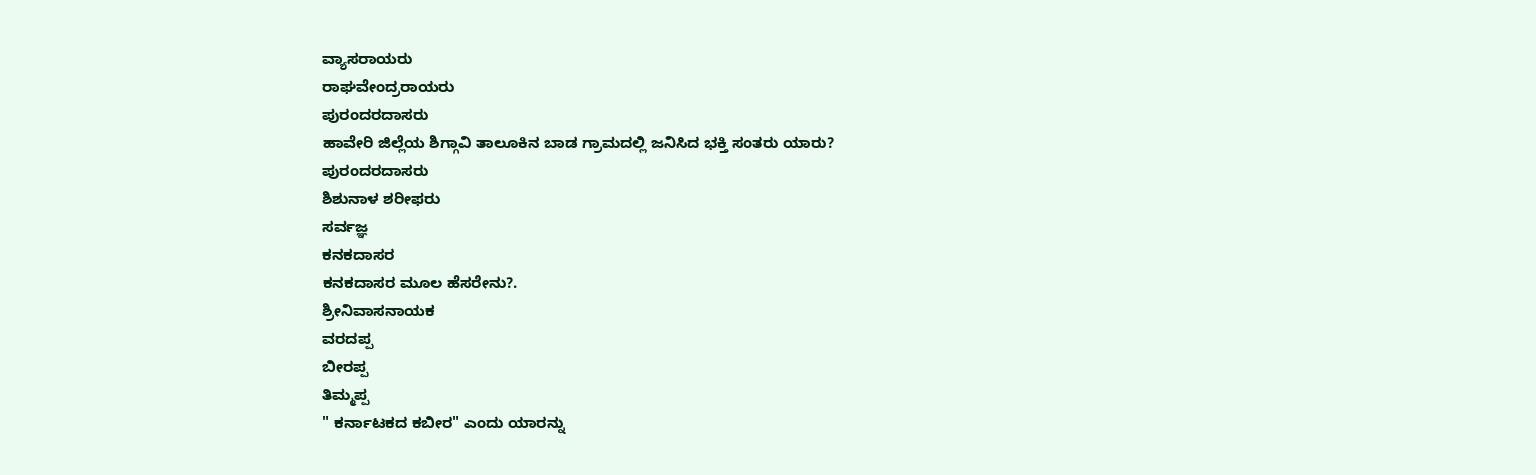ವ್ಯಾಸರಾಯರು
ರಾಘವೇಂದ್ರರಾಯರು
ಪುರಂದರದಾಸರು
ಹಾವೇರಿ ಜಿಲ್ಲೆಯ ಶಿಗ್ಗಾವಿ ತಾಲೂಕಿನ ಬಾಡ ಗ್ರಾಮದಲ್ಲಿ ಜನಿಸಿದ ಭಕ್ತಿ ಸಂತರು ಯಾರು?
ಪುರಂದರದಾಸರು
ಶಿಶುನಾಳ ಶರೀಫರು
ಸರ್ವಜ್ಞ
ಕನಕದಾಸರ
ಕನಕದಾಸರ ಮೂಲ ಹೆಸರೇನು?.
ಶ್ರೀನಿವಾಸನಾಯಕ
ವರದಪ್ಪ
ಬೀರಪ್ಪ
ತಿಮ್ಮಪ್ಪ
" ಕರ್ನಾಟಕದ ಕಬೀರ" ಎಂದು ಯಾರನ್ನು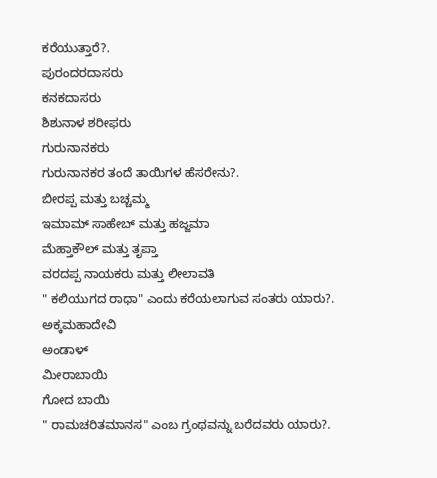ಕರೆಯುತ್ತಾರೆ?.
ಪುರಂದರದಾಸರು
ಕನಕದಾಸರು
ಶಿಶುನಾಳ ಶರೀಫರು
ಗುರುನಾನಕರು
ಗುರುನಾನಕರ ತಂದೆ ತಾಯಿಗಳ ಹೆಸರೇನು?.
ಬೀರಪ್ಪ ಮತ್ತು ಬಚ್ಚಮ್ಮ
ಇಮಾಮ್ ಸಾಹೇಬ್ ಮತ್ತು ಹಜ್ಜಮಾ
ಮೆಹ್ತಾಕೌಲ್ ಮತ್ತು ತೃಪ್ತಾ
ವರದಪ್ಪ ನಾಯಕರು ಮತ್ತು ಲೀಲಾವತಿ
" ಕಲಿಯುಗದ ರಾಧಾ" ಎಂದು ಕರೆಯಲಾಗುವ ಸಂತರು ಯಾರು?.
ಅಕ್ಕಮಹಾದೇವಿ
ಅಂಡಾಳ್
ಮೀರಾಬಾಯಿ
ಗೋದ ಬಾಯಿ
" ರಾಮಚರಿತಮಾನಸ" ಎಂಬ ಗ್ರಂಥವನ್ನು ಬರೆದವರು ಯಾರು?.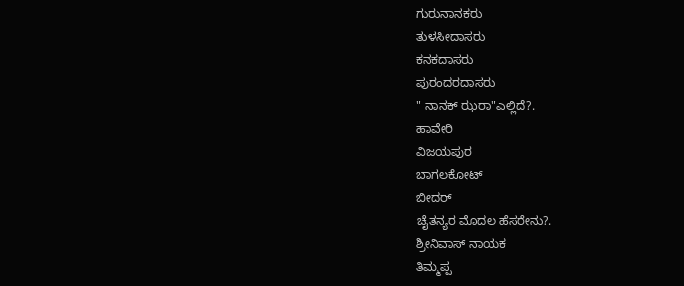ಗುರುನಾನಕರು
ತುಳಸೀದಾಸರು
ಕನಕದಾಸರು
ಪುರಂದರದಾಸರು
" ನಾನಕ್ ಝರಾ"ಎಲ್ಲಿದೆ?.
ಹಾವೇರಿ
ವಿಜಯಪುರ
ಬಾಗಲಕೋಟ್
ಬೀದರ್
ಚೈತನ್ಯರ ಮೊದಲ ಹೆಸರೇನು?.
ಶ್ರೀನಿವಾಸ್ ನಾಯಕ
ತಿಮ್ಮಪ್ಪ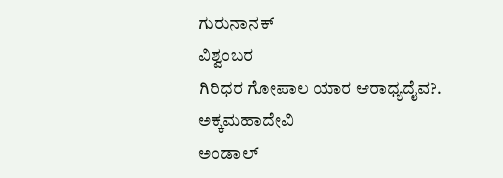ಗುರುನಾನಕ್
ವಿಶ್ವಂಬರ
ಗಿರಿಧರ ಗೋಪಾಲ ಯಾರ ಆರಾಧ್ಯದೈವ?.
ಅಕ್ಕಮಹಾದೇವಿ
ಅಂಡಾಲ್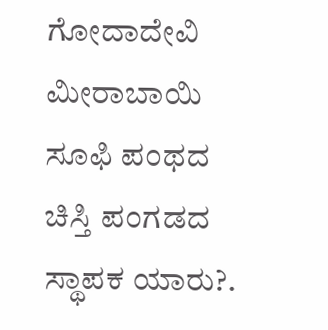ಗೋದಾದೇವಿ
ಮೀರಾಬಾಯಿ
ಸೂಫಿ ಪಂಥದ ಚಿಸ್ತಿ ಪಂಗಡದ ಸ್ಥಾಪಕ ಯಾರು?.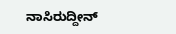ನಾಸಿರುದ್ದೀನ್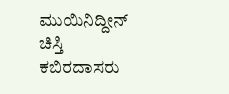ಮುಯಿನಿದ್ದೀನ್ ಚಿಸ್ತಿ
ಕಬಿರದಾಸರು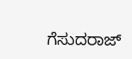ಗೆಸುದರಾಜ್